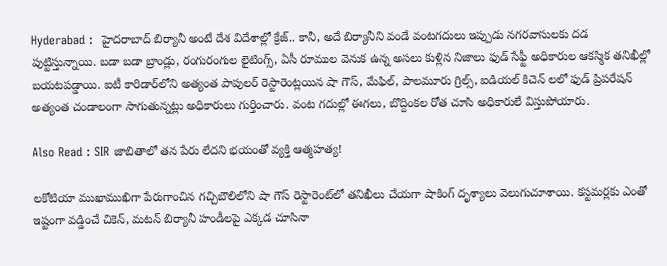Hyderabad :  హైదరాబాద్ బిర్యానీ అంటే దేశ విదేశాల్లో క్రేజ్.. కానీ, అదే బిర్యానీని వండే వంటగదులు ఇప్పుడు నగరవాసులకు దడ పుట్టిస్తున్నాయి. బడా బడా బ్రాండ్లు, రంగురంగుల లైటింగ్స్, ఏసీ రూముల వెనుక ఉన్న అసలు కుళ్లిన నిజాలు ఫుడ్ సేఫ్టీ అధికారుల ఆకస్మిక తనిఖీల్లో బయటపడ్డాయి. ఐటీ కారిడార్‌లోని అత్యంత పాపులర్ రెస్టారెంట్లయిన షా గౌస్, మేఫిల్, పాలమూరు గ్రిల్స్, ఐడియల్ కిచెన్ లలో ఫుడ్ ప్రిపరేషన్ అత్యంత చండాలంగా సాగుతున్నట్లు అధికారులు గుర్తించారు. వంట గదుల్లో ఈగలు, బొద్దింకల రోత చూసి అధికారులే విస్తుపోయారు.

Also Read : SIR జాబితాలో తన పేరు లేదని భయంతో వ్యక్తి ఆత్మహత్య!

లకోటియా ముఖాముఖిగా పేరుగాంచిన గచ్చిబౌలిలోని షా గౌస్ రెస్టారెంట్‌లో తనిఖీలు చేయగా షాకింగ్ దృశ్యాలు వెలుగుచూశాయి. కస్టమర్లకు ఎంతో ఇష్టంగా వడ్డించే చికెన్, మటన్ బిర్యానీ హండీలపై ఎక్కడ చూసినా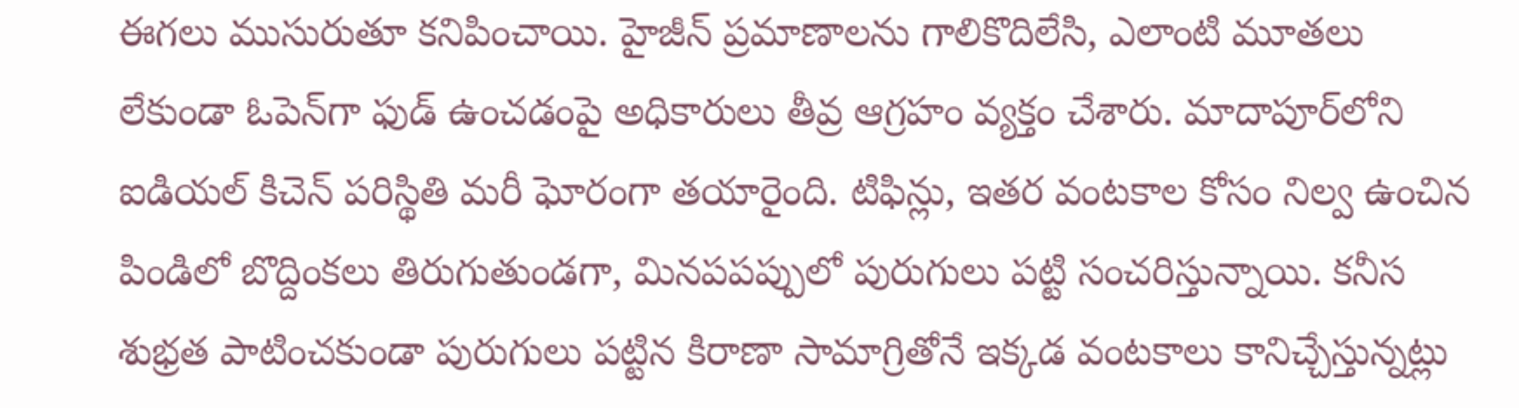ఈగలు ముసురుతూ కనిపించాయి. హైజీన్ ప్రమాణాలను గాలికొదిలేసి, ఎలాంటి మూతలు లేకుండా ఓపెన్‌గా ఫుడ్ ఉంచడంపై అధికారులు తీవ్ర ఆగ్రహం వ్యక్తం చేశారు. మాదాపూర్‌లోని ఐడియల్ కిచెన్ పరిస్థితి మరీ ఘోరంగా తయారైంది. టిఫిన్లు, ఇతర వంటకాల కోసం నిల్వ ఉంచిన పిండిలో బొద్దింకలు తిరుగుతుండగా, మినపపప్పులో పురుగులు పట్టి సంచరిస్తున్నాయి. కనీస శుభ్రత పాటించకుండా పురుగులు పట్టిన కిరాణా సామాగ్రితోనే ఇక్కడ వంటకాలు కానిచ్చేస్తున్నట్లు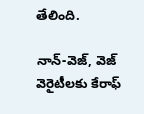తేలింది.

నాన్-వెజ్, వెజ్ వెరైటీలకు కేరాఫ్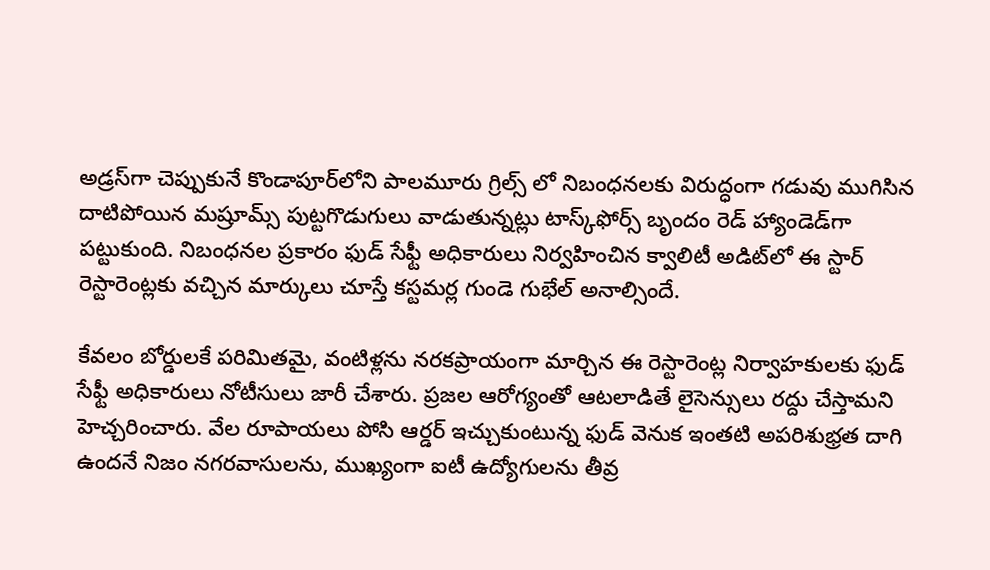అడ్రస్‌గా చెప్పుకునే కొండాపూర్‌లోని పాలమూరు గ్రిల్స్ లో నిబంధనలకు విరుద్ధంగా గడువు ముగిసిన దాటిపోయిన మష్రూమ్స్ పుట్టగొడుగులు వాడుతున్నట్లు టాస్క్‌ఫోర్స్ బృందం రెడ్ హ్యాండెడ్‌గా పట్టుకుంది. నిబంధనల ప్రకారం ఫుడ్ సేఫ్టీ అధికారులు నిర్వహించిన క్వాలిటీ అడిట్‌లో ఈ స్టార్ రెస్టారెంట్లకు వచ్చిన మార్కులు చూస్తే కస్టమర్ల గుండె గుభేల్ అనాల్సిందే.

కేవలం బోర్డులకే పరిమితమై, వంటిళ్లను నరకప్రాయంగా మార్చిన ఈ రెస్టారెంట్ల నిర్వాహకులకు ఫుడ్ సేఫ్టీ అధికారులు నోటీసులు జారీ చేశారు. ప్రజల ఆరోగ్యంతో ఆటలాడితే లైసెన్సులు రద్దు చేస్తామని హెచ్చరించారు. వేల రూపాయలు పోసి ఆర్డర్ ఇచ్చుకుంటున్న ఫుడ్ వెనుక ఇంతటి అపరిశుభ్రత దాగి ఉందనే నిజం నగరవాసులను, ముఖ్యంగా ఐటీ ఉద్యోగులను తీవ్ర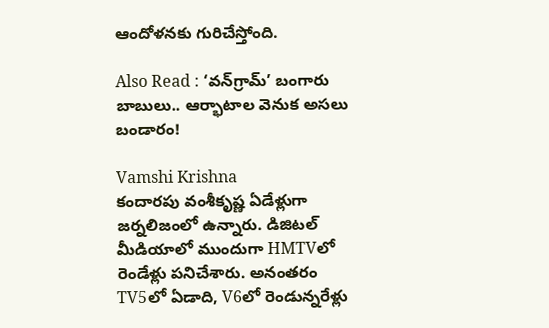ఆందోళనకు గురిచేస్తోంది.

Also Read : ‘వన్‌గ్రామ్’ బంగారు బాబులు.. ఆర్భాటాల వెనుక అసలు బండారం!

Vamshi Krishna
కందారపు వంశీకృష్ణ ఏడేళ్లుగా జర్నలిజంలో ఉన్నారు. డిజిటల్ మీడియాలో ముందుగా HMTVలో రెండేళ్లు పనిచేశారు. అనంతరం TV5లో ఏడాది, V6లో రెండున్నరేళ్లు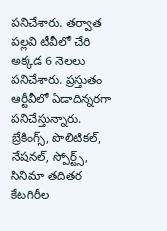పనిచేశారు. తర్వాత పల్లవి టీవీలో చేరి అక్కడ 6 నెలలు పనిచేశారు. ప్రస్తుతం ఆర్టీవీలో ఏడాదిన్నరగా పనిచేస్తున్నారు. బ్రేకింగ్స్, పొలిటికల్, నేషనల్, స్పోర్ట్స్, సినిమా తదితర కేటగిరీల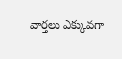వార్తలు ఎక్కువగా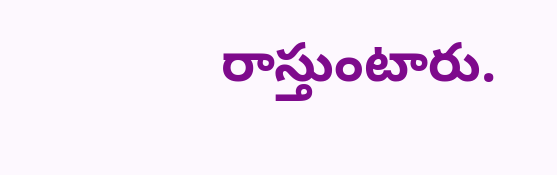రాస్తుంటారు.